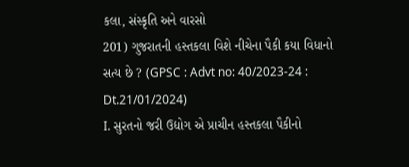કલા, સંસ્કૃતિ અને વારસો
201) ગુજરાતની હસ્તકલા વિશે નીચેના પૈકી કયા વિધાનો સત્ય છે ? (GPSC : Advt no: 40/2023-24 : Dt.21/01/2024)
I. સુરતનો જરી ઉદ્યોગ એ પ્રાચીન હસ્તકલા પૈકીનો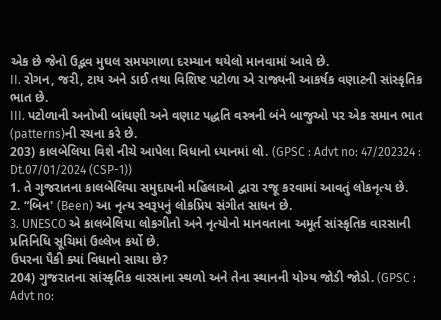એક છે જેનો ઉદ્ભવ મુઘલ સમયગાળા દરમ્યાન થયેલો માનવામાં આવે છે.
II. રોગન, જરી, ટાય અને ડાઈ તથા વિશિષ્ટ પટોળા એ રાજ્યની આકર્ષક વણાટની સાંસ્કૃતિક ભાત છે.
III. પટોળાની અનોખી બાંધણી અને વણાટ પદ્ધતિ વસ્ત્રની બંને બાજુઓ પર એક સમાન ભાત (patterns)ની રચના કરે છે.
203) કાલબેલિયા વિશે નીચે આપેલા વિધાનો ધ્યાનમાં લો. (GPSC : Advt no: 47/202324 : Dt.07/01/2024 (CSP-1))
1. તે ગુજરાતના કાલબેલિયા સમુદાયની મહિલાઓ દ્વારા રજૂ કરવામાં આવતું લોકનૃત્ય છે.
2. “બિન' (Been) આ નૃત્ય સ્વરૂપનું લોકપ્રિય સંગીત સાધન છે.
3. UNESCO એ કાલબેલિયા લોકગીતો અને નૃત્યોનો માનવતાના અમૂર્ત સાંસ્કૃતિક વારસાની પ્રતિનિધિ સૂચિમાં ઉલ્લેખ કર્યો છે.
ઉપરના પૈકી ક્યાં વિધાનો સાચા છે?
204) ગુજરાતના સાંસ્કૃતિક વારસાના સ્થળો અને તેના સ્થાનની યોગ્ય જોડી જોડો. (GPSC : Advt no: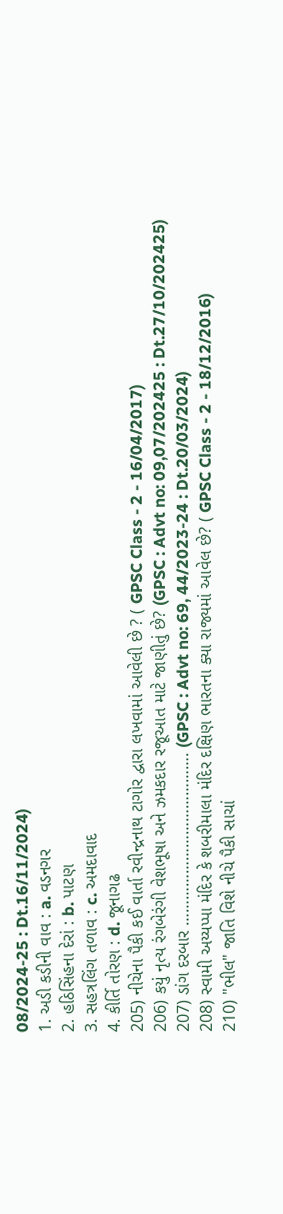08/2024-25 : Dt.16/11/2024)
1. અડી કડીની વાવ : a. વડનગર
2. હઠિસિંહના દેરાં : b. પાટણ
3. સહત્રલિંગ તળાવ : c. અમદાવાદ
4. કીર્તિ તોરણ : d. જૂનાગઢ
205) નીચેના પૈકી કઈ વાર્તા રવીન્દ્રનાથ ટાગોર દ્વારા લખવામાં આવેલી છે ? ( GPSC Class - 2 - 16/04/2017)
206) કયું નૃત્ય રંગબેરંગી વેશભૂષા અને ઝમકદાર રજૂઆત માટે જાણીતું છે? (GPSC : Advt no: 09,07/202425 : Dt.27/10/202425)
207) ડાંગ દરબાર …………………………………. (GPSC : Advt no: 69, 44/2023-24 : Dt.20/03/2024)
208) સ્વામી અય્યપ્પા મંદિર કે શબરીમાલા મંદિર દક્ષિણ ભારતના ક્યા રાજ્યમાં આવેલ છે? ( GPSC Class - 2 - 18/12/2016)
210) "ભીલ" જાતિ વિશે નીચે પૈકી સાચાં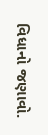વિધાનો જણાવો.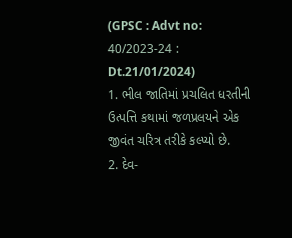(GPSC : Advt no: 40/2023-24 : Dt.21/01/2024)
1. ભીલ જાતિમાં પ્રચલિત ધરતીની ઉત્પત્તિ કથામાં જળપ્રલયને એક જીવંત ચરિત્ર તરીકે કલ્પ્યો છે.
2. દેવ-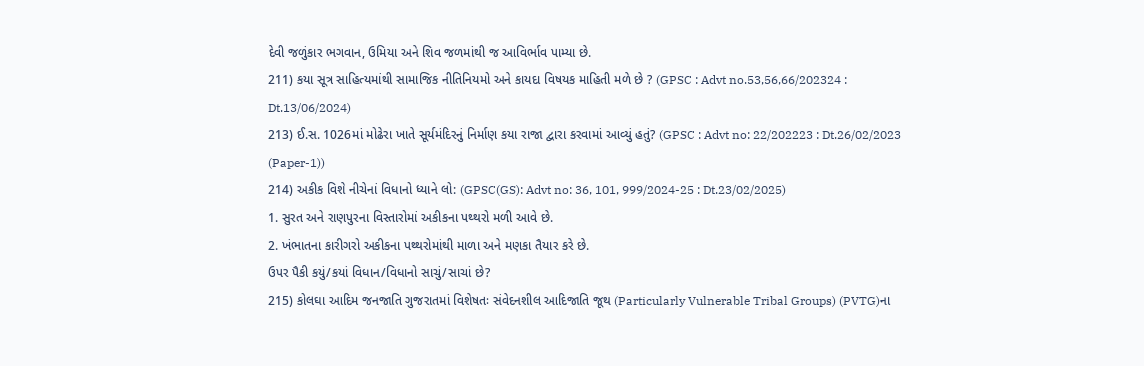દેવી જળુંકાર ભગવાન, ઉમિયા અને શિવ જળમાંથી જ આવિર્ભાવ પામ્યા છે.
211) કયા સૂત્ર સાહિત્યમાંથી સામાજિક નીતિનિયમો અને કાયદા વિષયક માહિતી મળે છે ? (GPSC : Advt no.53,56,66/202324 : Dt.13/06/2024)
213) ઈ.સ. 1026માં મોઢેરા ખાતે સૂર્યમંદિરનું નિર્માણ કયા રાજા દ્વારા કરવામાં આવ્યું હતું? (GPSC : Advt no: 22/202223 : Dt.26/02/2023 (Paper-1))
214) અકીક વિશે નીચેનાં વિધાનો ધ્યાને લો: (GPSC(GS): Advt no: 36, 101, 999/2024-25 : Dt.23/02/2025)
1. સુરત અને રાણપુરના વિસ્તારોમાં અકીકના પથ્થરો મળી આવે છે.
2. ખંભાતના કારીગરો અકીકના પથ્થરોમાંથી માળા અને મણકા તૈયાર કરે છે.
ઉપર પૈકી કયું/કયાં વિધાન/વિધાનો સાચું/સાચાં છે?
215) કોલઘા આદિમ જનજાતિ ગુજરાતમાં વિશેષતઃ સંવેદનશીલ આદિજાતિ જૂથ (Particularly Vulnerable Tribal Groups) (PVTG)ના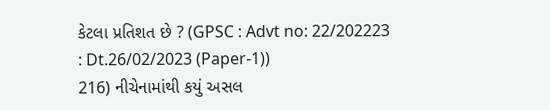કેટલા પ્રતિશત છે ? (GPSC : Advt no: 22/202223 : Dt.26/02/2023 (Paper-1))
216) નીચેનામાંથી કયું અસલ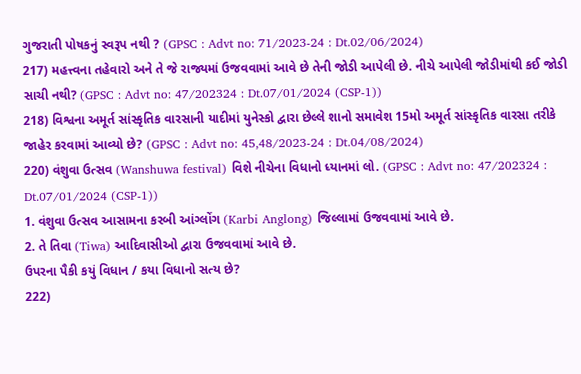ગુજરાતી પોષકનું સ્વરૂપ નથી ? (GPSC : Advt no: 71/2023-24 : Dt.02/06/2024)
217) મહત્ત્વના તહેવારો અને તે જે રાજ્યમાં ઉજવવામાં આવે છે તેની જોડી આપેલી છે. નીચે આપેલી જોડીમાંથી કઈ જોડી સાચી નથી? (GPSC : Advt no: 47/202324 : Dt.07/01/2024 (CSP-1))
218) વિશ્વના અમૂર્ત સાંસ્કૃતિક વારસાની યાદીમાં યુનેસ્કો દ્વારા છેલ્લે શાનો સમાવેશ 15મો અમૂર્ત સાંસ્કૃતિક વારસા તરીકે જાહેર કરવામાં આવ્યો છે? (GPSC : Advt no: 45,48/2023-24 : Dt.04/08/2024)
220) વંશુવા ઉત્સવ (Wanshuwa festival) વિશે નીચેના વિધાનો ધ્યાનમાં લો. (GPSC : Advt no: 47/202324 : Dt.07/01/2024 (CSP-1))
1. વંશુવા ઉત્સવ આસામના કરબી આંગ્લોંગ (Karbi Anglong) જિલ્લામાં ઉજવવામાં આવે છે.
2. તે તિવા (Tiwa) આદિવાસીઓ દ્વારા ઉજવવામાં આવે છે.
ઉપરના પૈકી કયું વિધાન / કયા વિધાનો સત્ય છે?
222)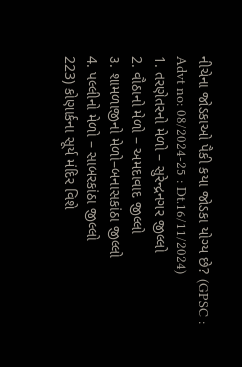નીચેના જોડકાઓ પૈકી કયા જોડકા યોગ્ય છે? (GPSC : Advt no: 08/2024-25 : Dt.16/11/2024)
1. તરણેતરનો મેળો – સુરેન્દ્રનગર જીલ્લો
2. વૌઠાનો મેળો – અમદાવાદ જીલ્લો
૩. શામળાજીનો મેળો–બનાસકાંઠા જીલ્લો
4. પલ્લીનો મેળો – સાબરકાંઠા જીલ્લો
223) કોણાર્કના સૂર્ય મંદિર વિશે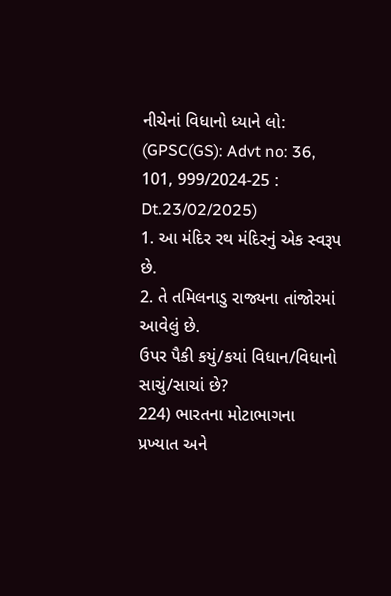નીચેનાં વિધાનો ધ્યાને લો: (GPSC(GS): Advt no: 36, 101, 999/2024-25 : Dt.23/02/2025)
1. આ મંદિર રથ મંદિરનું એક સ્વરૂપ છે.
2. તે તમિલનાડુ રાજ્યના તાંજોરમાં આવેલું છે.
ઉપર પૈકી કયું/કયાં વિધાન/વિધાનો સાચું/સાચાં છે?
224) ભારતના મોટાભાગના પ્રખ્યાત અને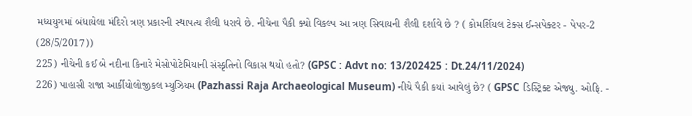મધ્યયુગમાં બંધાયેલા મંદિરો ત્રણ પ્રકારની સ્થાપત્ય શૈલી ધરાવે છે. નીચેના પૈકી ક્યો વિકલ્પ આ ત્રણ સિવાયની શૈલી દર્શાવે છે ? ( કોમર્શિયલ ટેક્સ ઈન્સપેક્ટર - પેપર-2 (28/5/2017))
225) નીચેની કઈ બે નદીના કિનારે મેસોપોટેમિયાની સંસ્કૃતિનો વિકાસ થયો હતો? (GPSC : Advt no: 13/202425 : Dt.24/11/2024)
226) પાહાસી રાજા આર્કીયોલોજીકલ મ્યુઝિયમ (Pazhassi Raja Archaeological Museum) નીચે પૈકી કયાં આવેલું છે? ( GPSC ડિસ્ટ્રિક્ટ એજ્યુ. ઓફિ. -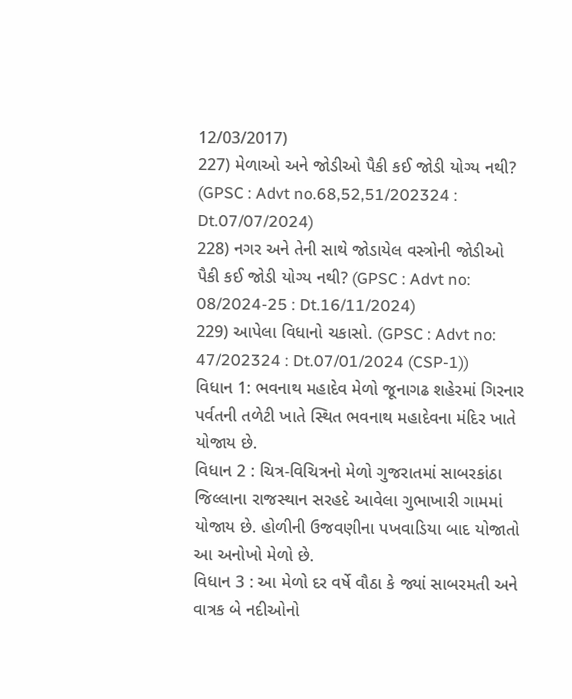12/03/2017)
227) મેળાઓ અને જોડીઓ પૈકી કઈ જોડી યોગ્ય નથી? (GPSC : Advt no.68,52,51/202324 : Dt.07/07/2024)
228) નગર અને તેની સાથે જોડાયેલ વસ્ત્રોની જોડીઓ પૈકી કઈ જોડી યોગ્ય નથી? (GPSC : Advt no: 08/2024-25 : Dt.16/11/2024)
229) આપેલા વિધાનો ચકાસો. (GPSC : Advt no: 47/202324 : Dt.07/01/2024 (CSP-1))
વિધાન 1: ભવનાથ મહાદેવ મેળો જૂનાગઢ શહેરમાં ગિરનાર પર્વતની તળેટી ખાતે સ્થિત ભવનાથ મહાદેવના મંદિર ખાતે યોજાય છે.
વિધાન 2 : ચિત્ર-વિચિત્રનો મેળો ગુજરાતમાં સાબરકાંઠા જિલ્લાના રાજસ્થાન સરહદે આવેલા ગુભાખારી ગામમાં યોજાય છે. હોળીની ઉજવણીના પખવાડિયા બાદ યોજાતો આ અનોખો મેળો છે.
વિધાન 3 : આ મેળો દર વર્ષે વૌઠા કે જ્યાં સાબરમતી અને વાત્રક બે નદીઓનો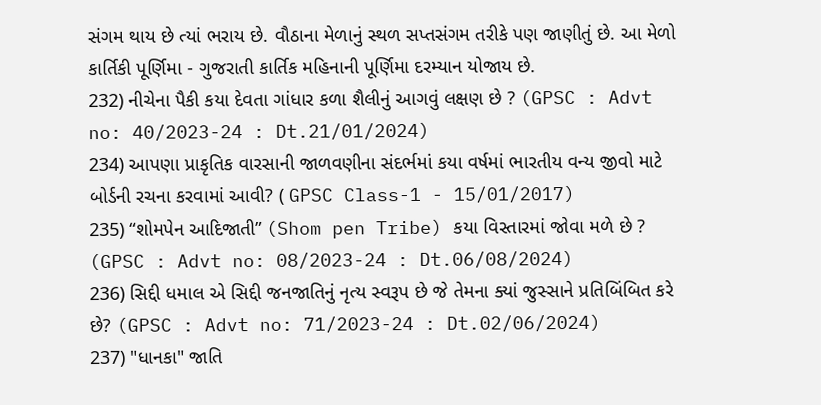સંગમ થાય છે ત્યાં ભરાય છે. વૌઠાના મેળાનું સ્થળ સપ્તસંગમ તરીકે પણ જાણીતું છે. આ મેળો કાર્તિકી પૂર્ણિમા - ગુજરાતી કાર્તિક મહિનાની પૂર્ણિમા દરમ્યાન યોજાય છે.
232) નીચેના પૈકી કયા દેવતા ગાંધાર કળા શૈલીનું આગવું લક્ષણ છે ? (GPSC : Advt no: 40/2023-24 : Dt.21/01/2024)
234) આપણા પ્રાકૃતિક વારસાની જાળવણીના સંદર્ભમાં કયા વર્ષમાં ભારતીય વન્ય જીવો માટે બોર્ડની રચના કરવામાં આવી? ( GPSC Class-1 - 15/01/2017)
235) “શોમપેન આદિજાતી” (Shom pen Tribe) કયા વિસ્તારમાં જોવા મળે છે ? (GPSC : Advt no: 08/2023-24 : Dt.06/08/2024)
236) સિદ્દી ધમાલ એ સિદ્દી જનજાતિનું નૃત્ય સ્વરૂપ છે જે તેમના ક્યાં જુસ્સાને પ્રતિબિંબિત કરે છે? (GPSC : Advt no: 71/2023-24 : Dt.02/06/2024)
237) "ધાનકા" જાતિ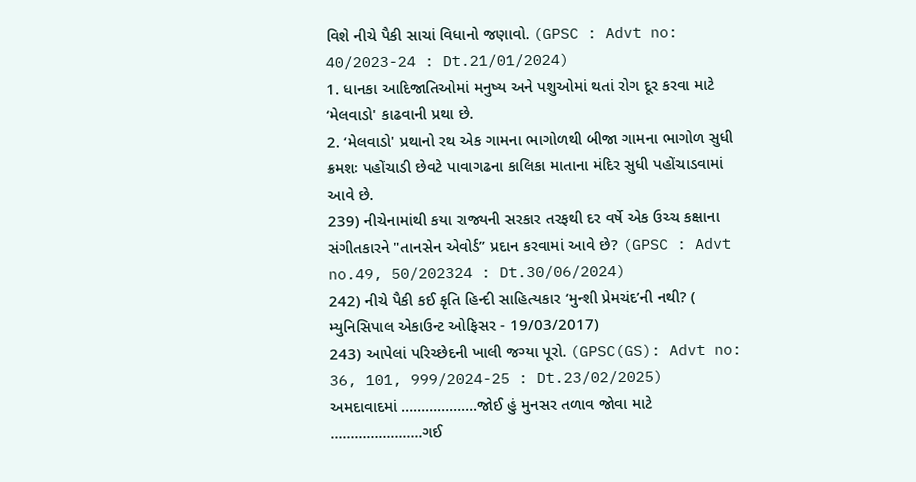વિશે નીચે પૈકી સાચાં વિધાનો જણાવો. (GPSC : Advt no: 40/2023-24 : Dt.21/01/2024)
1. ધાનકા આદિજાતિઓમાં મનુષ્ય અને પશુઓમાં થતાં રોગ દૂર કરવા માટે ‘મેલવાડો' કાઢવાની પ્રથા છે.
2. ‘મેલવાડો' પ્રથાનો રથ એક ગામના ભાગોળથી બીજા ગામના ભાગોળ સુધી ક્રમશઃ પહોંચાડી છેવટે પાવાગઢના કાલિકા માતાના મંદિર સુધી પહોંચાડવામાં આવે છે.
239) નીચેનામાંથી કયા રાજ્યની સરકાર તરફથી દર વર્ષે એક ઉચ્ચ કક્ષાના સંગીતકારને "તાનસેન એવોર્ડ” પ્રદાન કરવામાં આવે છે? (GPSC : Advt no.49, 50/202324 : Dt.30/06/2024)
242) નીચે પૈકી કઈ કૃતિ હિન્દી સાહિત્યકાર ‘મુન્શી પ્રેમચંદ’ની નથી? ( મ્યુનિસિપાલ એકાઉન્ટ ઓફિસર - 19/03/2017)
243) આપેલાં પરિચ્છેદની ખાલી જગ્યા પૂરો. (GPSC(GS): Advt no: 36, 101, 999/2024-25 : Dt.23/02/2025)
અમદાવાદમાં ……………….જોઈ હું મુનસર તળાવ જોવા માટે …………………..ગઈ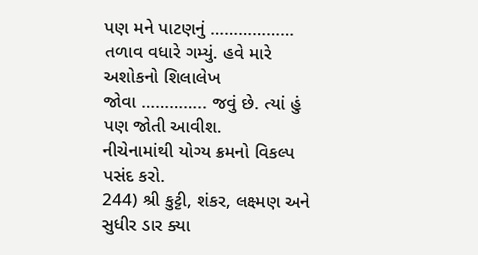પણ મને પાટણનું ……………… તળાવ વધારે ગમ્યું. હવે મારે અશોકનો શિલાલેખ
જોવા ………….. જવું છે. ત્યાં હું પણ જોતી આવીશ.
નીચેનામાંથી યોગ્ય ક્રમનો વિકલ્પ પસંદ કરો.
244) શ્રી કુટ્ટી, શંકર, લક્ષ્મણ અને સુધીર ડાર ક્યા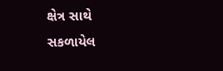ક્ષેત્ર સાથે સકળાયેલ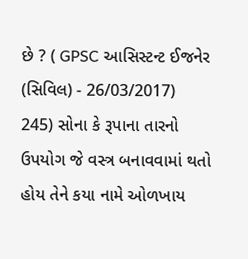છે ? ( GPSC આસિસ્ટન્ટ ઈજનેર (સિવિલ) - 26/03/2017)
245) સોના કે રૂપાના તારનો ઉપયોગ જે વસ્ત્ર બનાવવામાં થતો હોય તેને કયા નામે ઓળખાય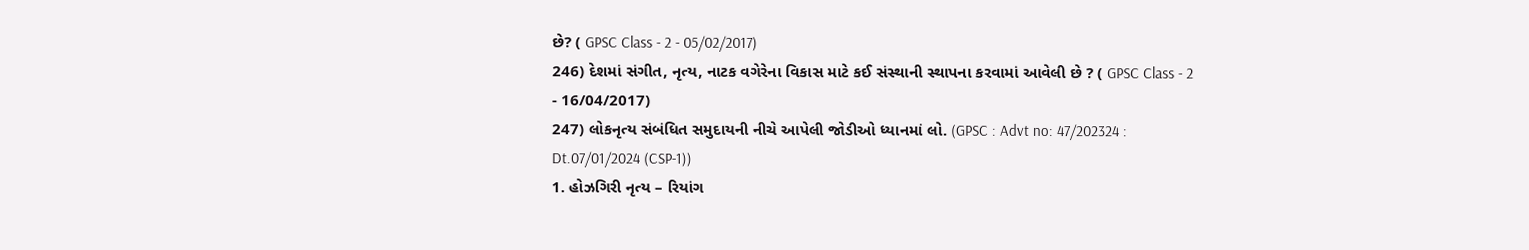છે? ( GPSC Class - 2 - 05/02/2017)
246) દેશમાં સંગીત, નૃત્ય, નાટક વગેરેના વિકાસ માટે કઈ સંસ્થાની સ્થાપના કરવામાં આવેલી છે ? ( GPSC Class - 2 - 16/04/2017)
247) લોકનૃત્ય સંબંધિત સમુદાયની નીચે આપેલી જોડીઓ ધ્યાનમાં લો. (GPSC : Advt no: 47/202324 : Dt.07/01/2024 (CSP-1))
1. હોઝગિરી નૃત્ય – રિયાંગ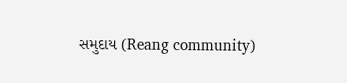સમુદાય (Reang community)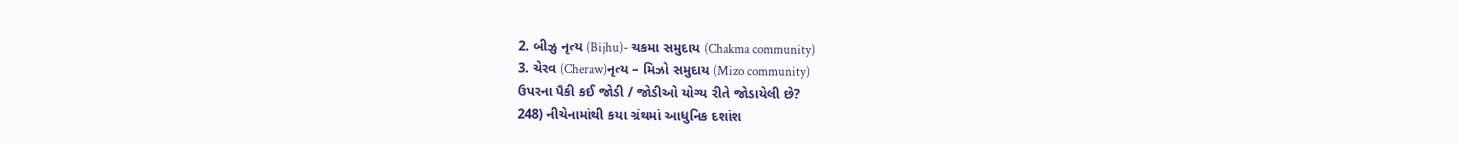2. બીઝુ નૃત્ય (Bijhu)- ચકમા સમુદાય (Chakma community)
3. ચેરવ (Cheraw)નૃત્ય – મિઝો સમુદાય (Mizo community)
ઉપરના પૈકી કઈ જોડી / જોડીઓ યોગ્ય રીતે જોડાયેલી છે?
248) નીચેનામાંથી કયા ગ્રંથમાં આધુનિક દશાંશ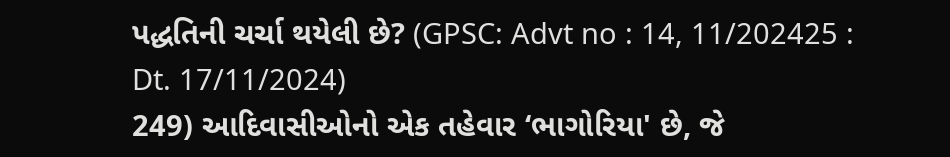પદ્ધતિની ચર્ચા થયેલી છે? (GPSC: Advt no : 14, 11/202425 : Dt. 17/11/2024)
249) આદિવાસીઓનો એક તહેવાર ‘ભાગોરિયા' છે, જે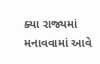ક્યા રાજ્યમાં મનાવવામાં આવે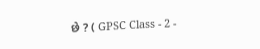છે ? ( GPSC Class - 2 -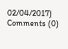02/04/2017)
Comments (0)